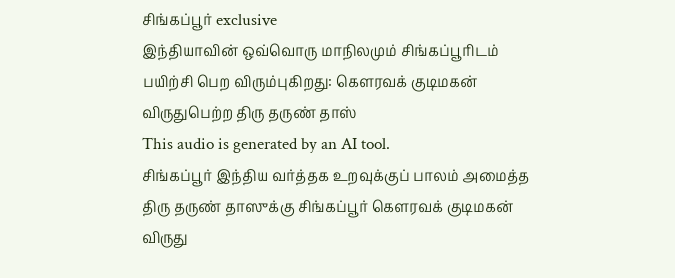சிங்கப்பூர் exclusive
இந்தியாவின் ஒவ்வொரு மாநிலமும் சிங்கப்பூரிடம் பயிற்சி பெற விரும்புகிறது: கௌரவக் குடிமகன் விருதுபெற்ற திரு தருண் தாஸ்
This audio is generated by an AI tool.
சிங்கப்பூர் இந்திய வர்த்தக உறவுக்குப் பாலம் அமைத்த திரு தருண் தாஸுக்கு சிங்கப்பூர் கௌரவக் குடிமகன் விருது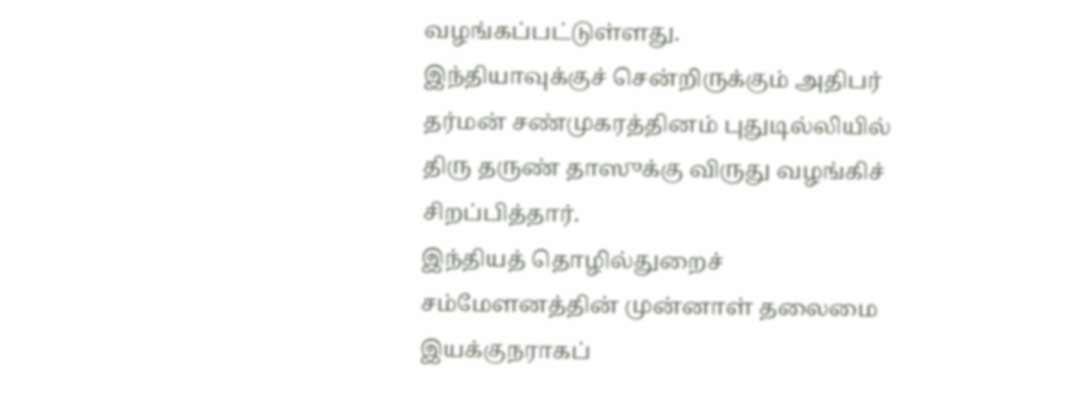வழங்கப்பட்டுள்ளது.
இந்தியாவுக்குச் சென்றிருக்கும் அதிபர் தர்மன் சண்முகரத்தினம் புதுடில்லியில் திரு தருண் தாஸுக்கு விருது வழங்கிச் சிறப்பித்தார்.
இந்தியத் தொழில்துறைச் சம்மேளனத்தின் முன்னாள் தலைமை இயக்குநராகப்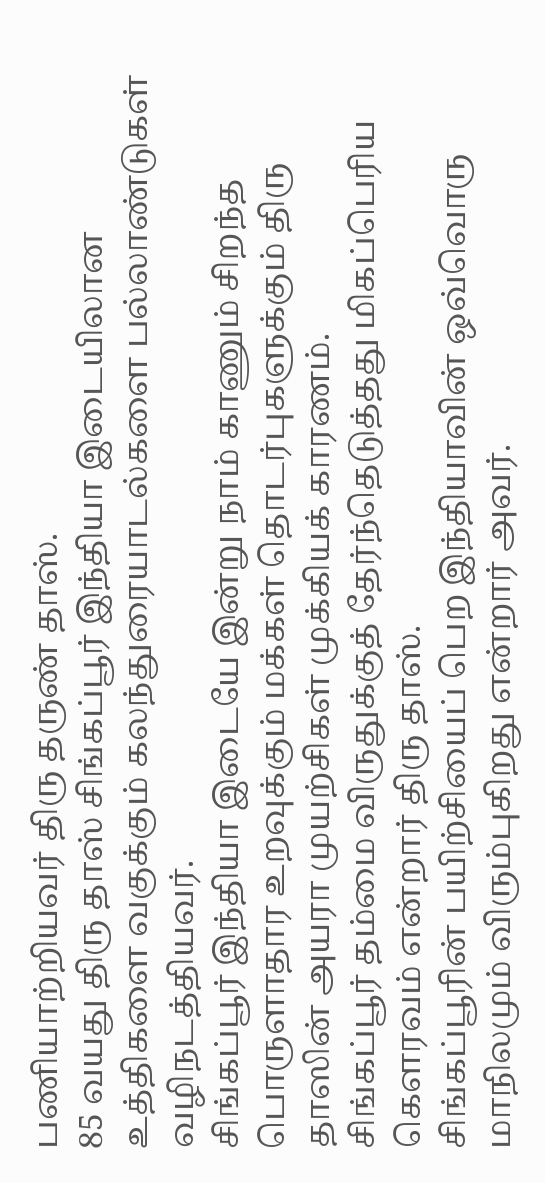பணியாற்றியவர் திரு தருண் தாஸ்.
85 வயது திரு தாஸ் சிங்கப்பூர் இந்தியா இடையிலான உத்திகளை வகுக்கும் கலந்துரையாடல்களை பல்லாண்டுகள் வழிநடத்தியவர்.
சிங்கப்பூர் இந்தியா இடையே இன்று நாம் காணும் சிறந்த பொருளாதார உறவுக்கும் மக்கள் தொடர்புகளுக்கும் திரு தாஸின் அயரா முயற்சிகள் முக்கியக் காரணம்.
சிங்கப்பூர் தம்மை விருதுக்குத் தேர்ந்தெடுத்தது மிகப்பெரிய கௌரவம் என்றார் திரு தாஸ்.
சிங்கப்பூரின் பயிற்சியைப் பெற இந்தியாவின் ஒவ்வொரு மாநிலமும் விரும்புகிறது என்றார் அவர்.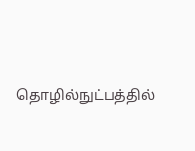தொழில்நுட்பத்தில்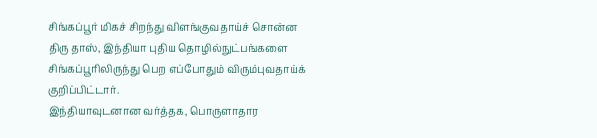சிங்கப்பூர் மிகச் சிறந்து விளங்குவதாய்ச் சொன்ன திரு தாஸ், இந்தியா புதிய தொழில்நுட்பங்களை சிங்கப்பூரிலிருந்து பெற எப்போதும் விரும்புவதாய்க் குறிப்பிட்டார்.
இந்தியாவுடனான வர்த்தக, பொருளாதார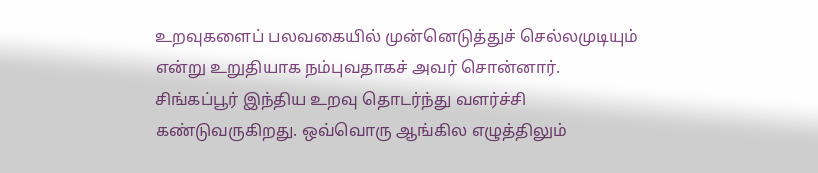உறவுகளைப் பலவகையில் முன்னெடுத்துச் செல்லமுடியும் என்று உறுதியாக நம்புவதாகச் அவர் சொன்னார்.
சிங்கப்பூர் இந்திய உறவு தொடர்ந்து வளர்ச்சி கண்டுவருகிறது. ஒவ்வொரு ஆங்கில எழுத்திலும்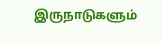இருநாடுகளும்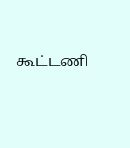கூட்டணி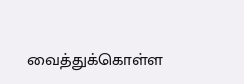வைத்துக்கொள்ள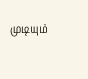முடியும்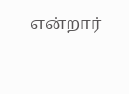என்றார்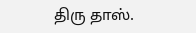திரு தாஸ்.